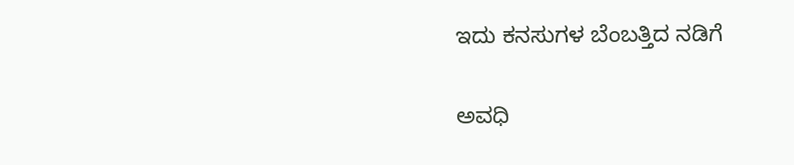ಇದು ಕನಸುಗಳ ಬೆಂಬತ್ತಿದ ನಡಿಗೆ‍

ಅವಧಿ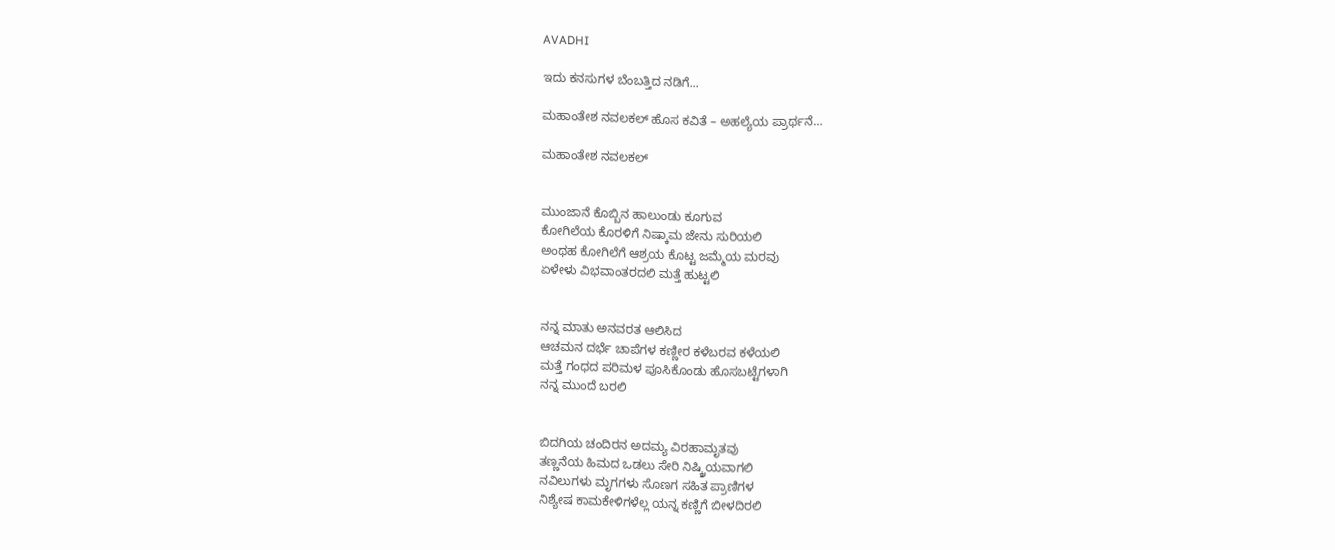AVADHI

ಇದು ಕನಸುಗಳ ಬೆಂಬತ್ತಿದ ನಡಿಗೆ...

ಮಹಾಂತೇಶ ನವಲಕಲ್ ಹೊಸ ಕವಿತೆ – ಅಹಲ್ಯೆಯ ಪ್ರಾರ್ಥನೆ…

ಮಹಾಂತೇಶ ನವಲಕಲ್


ಮುಂಜಾನೆ ಕೊಬ್ಬಿನ ಹಾಲುಂಡು ಕೂಗುವ
ಕೋಗಿಲೆಯ ಕೊರಳಿಗೆ ನಿಷ್ಕಾಮ ಜೇನು ಸುರಿಯಲಿ
ಅಂಥಹ ಕೋಗಿಲೆಗೆ ಆಶ್ರಯ ಕೊಟ್ಟ ಜಮ್ಮೆಯ ಮರವು
ಏಳೇಳು ವಿಭವಾಂತರದಲಿ ಮತ್ತೆ ಹುಟ್ಟಲಿ


ನನ್ನ ಮಾತು ಅನವರತ ಆಲಿಸಿದ
ಆಚಮನ ದರ್ಭೆ ಚಾಪೆಗಳ ಕಣ್ಣೀರ ಕಳೆಬರವ ಕಳೆಯಲಿ
ಮತ್ತೆ ಗಂಧದ ಪರಿಮಳ ಪೂಸಿಕೊಂಡು ಹೊಸಬಟ್ಟೆಗಳಾಗಿ
ನನ್ನ ಮುಂದೆ ಬರಲಿ


ಬಿದಗಿಯ ಚಂದಿರನ ಅದಮ್ಯ ವಿರಹಾಮೃತವು
ತಣ್ಣನೆಯ ಹಿಮದ ಒಡಲು ಸೇರಿ ನಿಷ್ಕ್ರಿಯವಾಗಲಿ
ನವಿಲುಗಳು ಮೃಗಗಳು ಸೊಣಗ ಸಹಿತ ಪ್ರಾಣಿಗಳ
ನಿಶ್ಯೇಷ ಕಾಮಕೇಳಿಗಳೆಲ್ಲ ಯನ್ನ ಕಣ್ಣಿಗೆ ಬೀಳದಿರಲಿ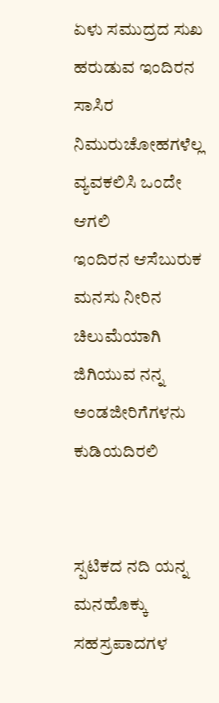ಏಳು ಸಮುದ್ರದ ಸುಖ ಹರುಡುವ ಇಂದಿರನ
ಸಾಸಿರ ನಿಮುರುಚೋಹಗಳೆಲ್ಲ ವ್ಯವಕಲಿಸಿ ಒಂದೇ ಆಗಲಿ
ಇಂದಿರನ ಆಸೆಬುರುಕ ಮನಸು ನೀರಿನ ಚಿಲುಮೆಯಾಗಿ
ಜಿಗಿಯುವ ನನ್ನ ಅಂಡಜೀರಿಗೆಗಳನು ಕುಡಿಯದಿರಲಿ


ಸ್ಪಟಿಕದ ನದಿ ಯನ್ನ ಮನಹೊಕ್ಕು
ಸಹಸ್ರಪಾದಗಳ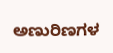ಅಣುರಿಣಗಳ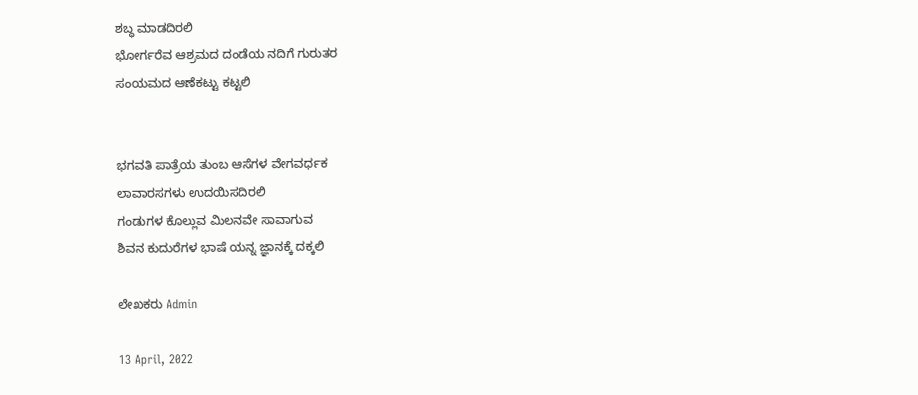ಶಬ್ಧ ಮಾಡದಿರಲಿ
ಭೋರ್ಗರೆವ ಆಶ್ರಮದ ದಂಡೆಯ ನದಿಗೆ ಗುರುತರ
ಸಂಯಮದ ಆಣೆಕಟ್ಟು ಕಟ್ಟಲಿ


ಭಗವತಿ ಪಾತ್ರೆಯ ತುಂಬ ಆಸೆಗಳ ವೇಗವರ್ಧಕ
ಲಾವಾರಸಗಳು ಉದಯಿಸದಿರಲಿ
ಗಂಡುಗಳ ಕೊಲ್ಲುವ ಮಿಲನವೇ ಸಾವಾಗುವ
ಶಿವನ ಕುದುರೆಗಳ ಭಾಷೆ ಯನ್ನ ಜ್ಞಾನಕ್ಕೆ ದಕ್ಕಲಿ

ಲೇಖಕರು Admin

13 April, 2022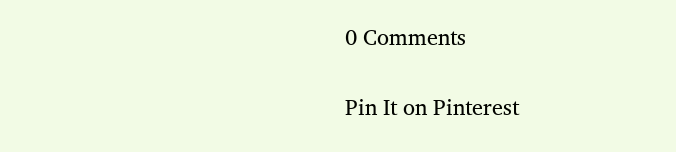0 Comments

Pin It on Pinterest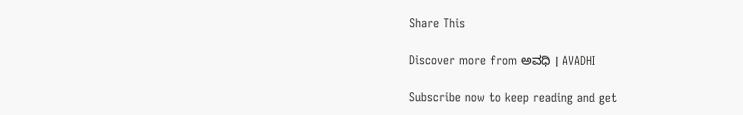Share This

Discover more from ಅವಧಿ । AVADHI

Subscribe now to keep reading and get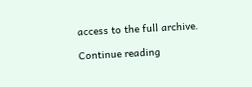access to the full archive.

Continue reading